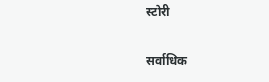स्टोरी

सर्वाधिक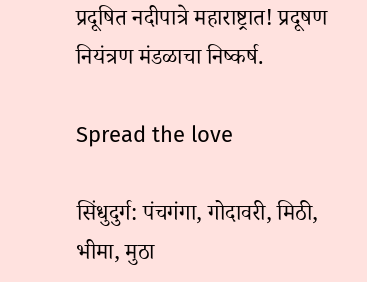प्रदूषित नदीपात्रे महाराष्ट्रात! प्रदूषण नियंत्रण मंडळाचा निष्कर्ष.

Spread the love

सिंधुदुर्ग: पंचगंगा, गोदावरी, मिठी, भीमा, मुठा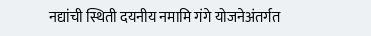नद्यांची स्थिती दयनीय नमामि गंगे योजनेअंतर्गत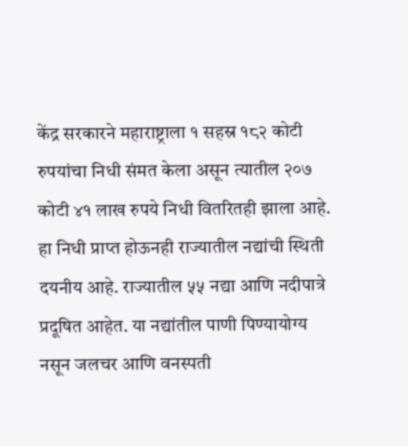केंद्र सरकारने महाराष्ट्राला १ सहस्र १८२ कोटी रुपयांचा निधी संमत केला असून त्यातील २०७ कोटी ४१ लाख रुपये निधी वितरितही झाला आहे. हा निधी प्राप्त होऊनही राज्यातील नद्यांची स्थिती दयनीय आहे. राज्यातील ५५ नद्या आणि नदीपात्रे प्रदूषित आहेत. या नद्यांतील पाणी पिण्यायोग्य नसून जलचर आणि वनस्पती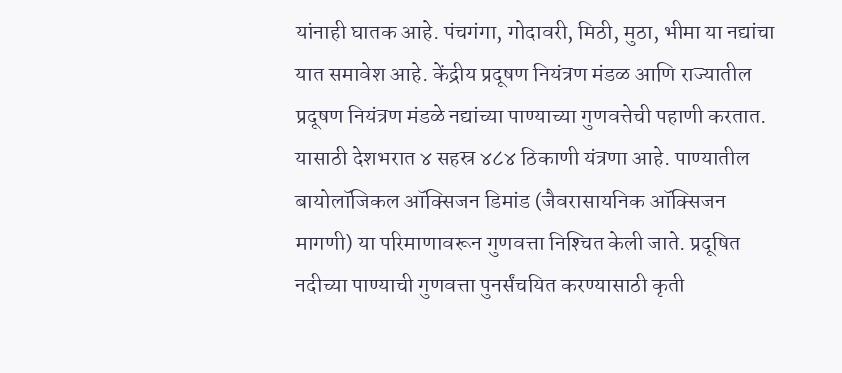यांनाही घातक आहे. पंचगंगा, गोदावरी, मिठी, मुठा, भीमा या नद्यांचा यात समावेश आहे. केंद्रीय प्रदूषण नियंत्रण मंडळ आणि राज्यातील प्रदूषण नियंत्रण मंडळे नद्यांच्या पाण्याच्या गुणवत्तेची पहाणी करतात. यासाठी देशभरात ४ सहस्र ४८४ ठिकाणी यंत्रणा आहे. पाण्यातील बायोलॉजिकल ऑक्सिजन डिमांड (जैवरासायनिक ऑक्सिजन मागणी) या परिमाणावरून गुणवत्ता निश्‍चित केली जाते. प्रदूषित नदीच्या पाण्याची गुणवत्ता पुनर्संचयित करण्यासाठी कृती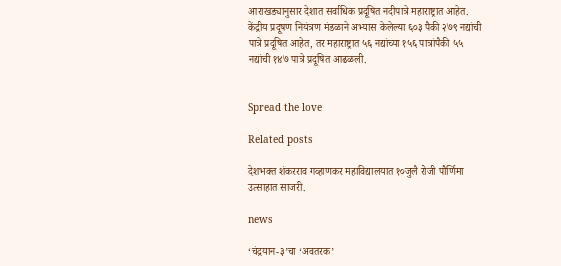आराखड्यानुसार देशात सर्वाधिक प्रदूषित नदीपात्रे महाराष्ट्रात आहेत. केंद्रीय प्रदूषण नियंत्रण मंडळाने अभ्यास केलेल्या ६०३ पैकी २७९ नद्यांची पात्रे प्रदूषित आहेत, तर महाराष्ट्रात ५६ नद्यांच्या १५६ पात्रांपैकी ५५ नद्यांची १४७ पात्रे प्रदूषित आढळली.


Spread the love

Related posts

देशभक्त शंकरराव गव्हाणकर महाविद्यालयात १०जुलै रोजी पौर्णिमा उत्साहात साजरी.

news

‘चंद्रयान-३’चा ‘अवतरक’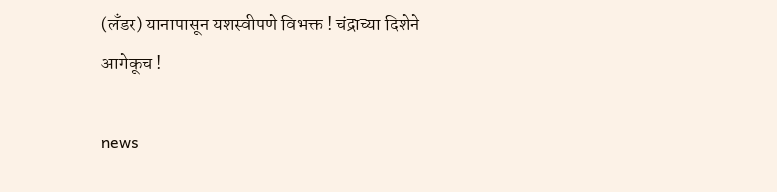(लँडर) यानापासून यशस्वीपणे विभक्त ! चंद्राच्या दिशेने आगेकूच !

news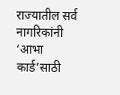राज्‍यातील सर्व नागरिकांनी ‘आभा कार्ड’साठी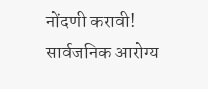नोंदणी करावी! सार्वजनिक आरोग्‍य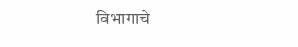विभागाचे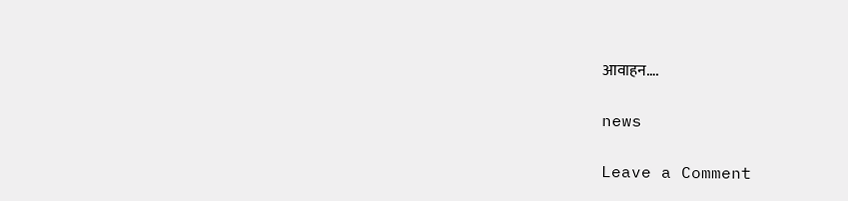आवाहन….

news

Leave a Comment